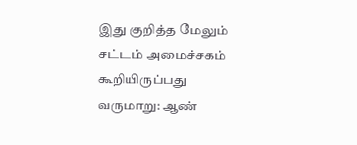இது குறித்த மேலும் சட்டம் அமைச்சகம் கூறியிருப்பது வருமாறு: ஆண்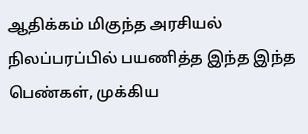ஆதிக்கம் மிகுந்த அரசியல் நிலப்பரப்பில் பயணித்த இந்த இந்த பெண்கள், முக்கிய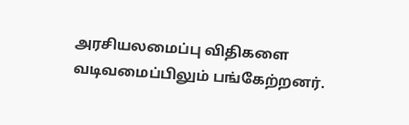அரசியலமைப்பு விதிகளை வடிவமைப்பிலும் பங்கேற்றனர்.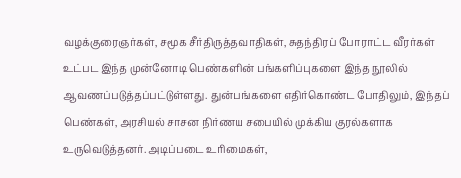வழக்குரைஞர்கள், சமூக சீர்திருத்தவாதிகள், சுதந்திரப் போராட்ட வீரர்கள் உட்பட இந்த முன்னோடி பெண்களின் பங்களிப்புகளை இந்த நூலில் ஆவணப்படுத்தப்பட்டுள்ளது. துன்பங்களை எதிர்கொண்ட போதிலும், இந்தப் பெண்கள், அரசியல் சாசன நிர்ணய சபையில் முக்கிய குரல்களாக உருவெடுத்தனர். அடிப்படை உரிமைகள்,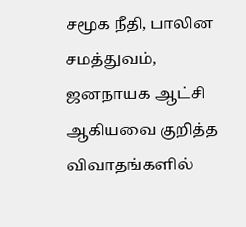சமூக நீதி, பாலின சமத்துவம், ஜனநாயக ஆட்சி ஆகியவை குறித்த விவாதங்களில்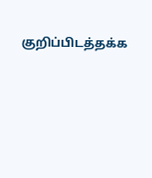குறிப்பிடத்தக்க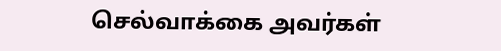செல்வாக்கை அவர்கள்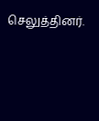செலுத்தினர்.